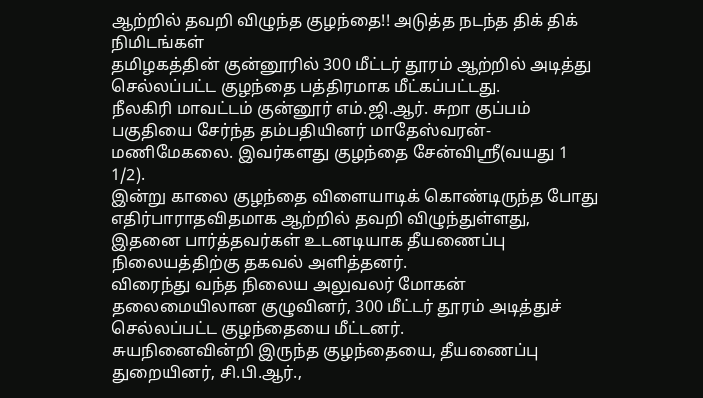ஆற்றில் தவறி விழுந்த குழந்தை!! அடுத்த நடந்த திக் திக் நிமிடங்கள்
தமிழகத்தின் குன்னூரில் 300 மீட்டர் தூரம் ஆற்றில் அடித்து செல்லப்பட்ட குழந்தை பத்திரமாக மீட்கப்பட்டது.
நீலகிரி மாவட்டம் குன்னூர் எம்.ஜி.ஆர். சுறா குப்பம் பகுதியை சேர்ந்த தம்பதியினர் மாதேஸ்வரன்- மணிமேகலை. இவர்களது குழந்தை சேன்விஸ்ரீ(வயது 1 1/2).
இன்று காலை குழந்தை விளையாடிக் கொண்டிருந்த போது எதிர்பாராதவிதமாக ஆற்றில் தவறி விழுந்துள்ளது, இதனை பார்த்தவர்கள் உடனடியாக தீயணைப்பு நிலையத்திற்கு தகவல் அளித்தனர்.
விரைந்து வந்த நிலைய அலுவலர் மோகன் தலைமையிலான குழுவினர், 300 மீட்டர் தூரம் அடித்துச் செல்லப்பட்ட குழந்தையை மீட்டனர்.
சுயநினைவின்றி இருந்த குழந்தையை, தீயணைப்பு துறையினர், சி.பி.ஆர்.,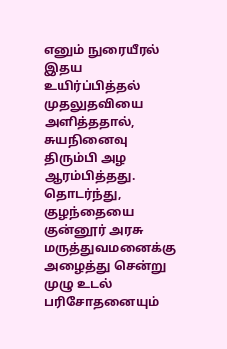எனும் நுரையீரல் இதய உயிர்ப்பித்தல் முதலுதவியை அளித்ததால், சுயநினைவு திரும்பி அழ ஆரம்பித்தது.
தொடர்ந்து, குழந்தையை குன்னூர் அரசு மருத்துவமனைக்கு அழைத்து சென்று முழு உடல் பரிசோதனையும்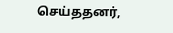செய்ததனர்,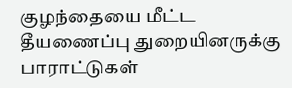குழந்தையை மீட்ட தீயணைப்பு துறையினருக்கு பாராட்டுகள்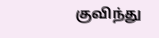குவிந்து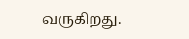வருகிறது.